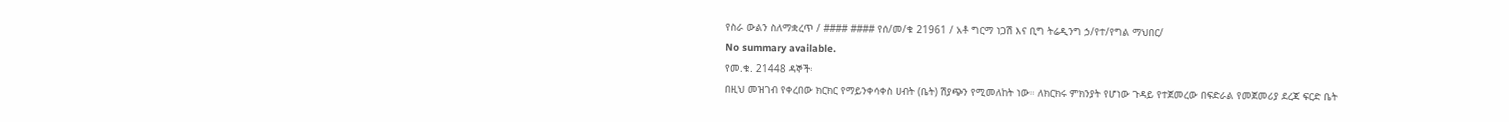የስራ ውልን ስለማቋረጥ / #### #### የሰ/መ/ቁ 21961 / አቶ ግርማ ነጋሽ እና ቢግ ትሬዲንግ ኃ/የተ/የግል ማህበር/
No summary available.
የመ.ቁ. 21448 ዳኞች፡
በዚህ መዝገብ የቀረበው ክርክር የማይንቀሳቀስ ሀብት (ቤት) ሽያጭን የሚመለከት ነው። ለክርክሩ ምክንያት የሆነው ጉዳይ የተጀመረው በፍድራል የመጀመሪያ ደረጃ ፍርድ ቤት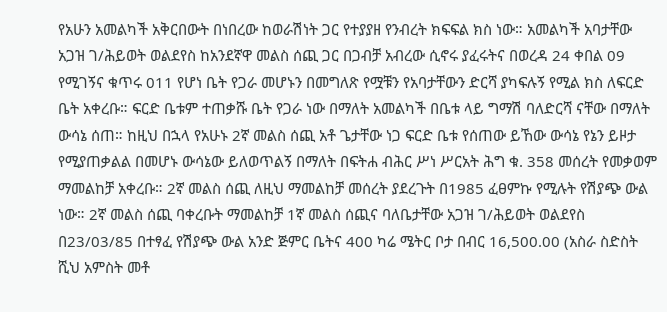የአሁን አመልካች አቅርበውት በነበረው ከወራሽነት ጋር የተያያዘ የንብረት ክፍፍል ክስ ነው። አመልካች አባታቸው አጋዝ ገ/ሕይወት ወልደየስ ከአንደኛዋ መልስ ሰጪ ጋር በጋብቻ አብረው ሲኖሩ ያፈሩትና በወረዳ 24 ቀበል 09 የሚገኝና ቁጥሩ 011 የሆነ ቤት የጋራ መሆኑን በመግለጽ የሟቹን የአባታቸውን ድርሻ ያካፍሉኝ የሚል ክስ ለፍርድ ቤት አቀረቡ። ፍርድ ቤቱም ተጠቃሹ ቤት የጋራ ነው በማለት አመልካች በቤቱ ላይ ግማሽ ባለድርሻ ናቸው በማለት ውሳኔ ሰጠ። ከዚህ በኋላ የአሁኑ 2ኛ መልስ ሰጪ አቶ ጌታቸው ነጋ ፍርድ ቤቱ የሰጠው ይኸው ውሳኔ የኔን ይዞታ የሚያጠቃልል በመሆኑ ውሳኔው ይለወጥልኝ በማለት በፍትሐ ብሕር ሥነ ሥርአት ሕግ ቁ. 358 መሰረት የመቃወም ማመልከቻ አቀረቡ። 2ኛ መልስ ሰጪ ለዚህ ማመልከቻ መሰረት ያደረጉት በ1985 ፈፀምኩ የሚሉት የሽያጭ ውል ነው። 2ኛ መልስ ሰጪ ባቀረቡት ማመልከቻ 1ኛ መልስ ሰጪና ባለቤታቸው አጋዝ ገ/ሕይወት ወልደየስ በ23/03/85 በተፃፈ የሽያጭ ውል አንድ ጅምር ቤትና 400 ካሬ ሜትር ቦታ በብር 16,500.00 (አስራ ስድስት ሺህ አምስት መቶ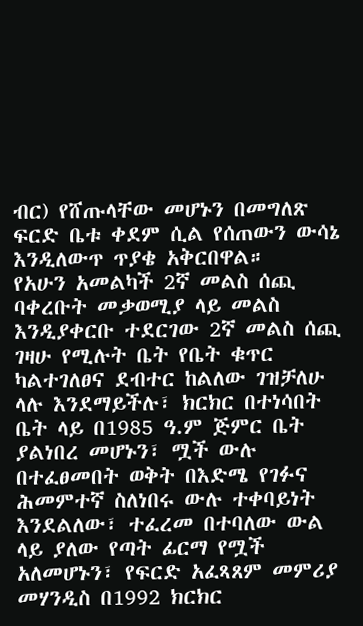ብር) የሸጡላቸው መሆኑን በመግለጽ ፍርድ ቤቱ ቀደም ሲል የሰጠውን ውሳኔ እንዲለውጥ ጥያቄ አቅርበዋል።
የአሁን አመልካች 2ኛ መልስ ሰጪ ባቀረቡት መቃወሚያ ላይ መልስ እንዲያቀርቡ ተደርገው 2ኛ መልስ ሰጪ ገዛሁ የሚሉት ቤት የቤት ቁጥር ካልተገለፀና ደብተር ከልለው ገዝቻለሁ ላሉ እንደማይችሉ፣ ክርክር በተነሳበት ቤት ላይ በ1985 ዓ.ም ጅምር ቤት ያልነበረ መሆኑን፣ ሟች ውሉ በተፈፀመበት ወቅት በእድሜ የገፉና ሕመምተኛ ስለነበሩ ውሉ ተቀባይነት እንደልለው፣ ተፈረመ በተባለው ውል ላይ ያለው የጣት ፊርማ የሟች አለመሆኑን፣ የፍርድ አፈጻጸም መምሪያ መሃንዲስ በ1992 ክርክር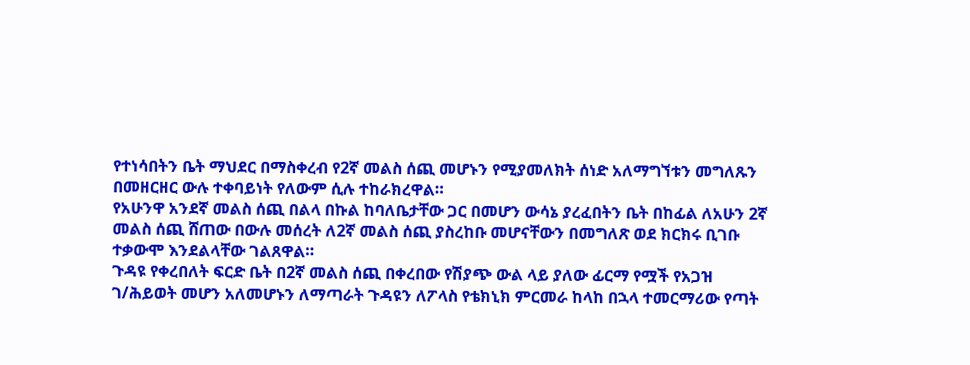የተነሳበትን ቤት ማህደር በማስቀረብ የ2ኛ መልስ ሰጪ መሆኑን የሚያመለክት ሰነድ አለማግኘቱን መግለጹን በመዘርዘር ውሉ ተቀባይነት የለውም ሲሉ ተከራክረዋል።
የአሁንዋ አንደኛ መልስ ሰጪ በልላ በኩል ከባለቤታቸው ጋር በመሆን ውሳኔ ያረፈበትን ቤት በከፊል ለአሁን 2ኛ መልስ ሰጪ ሸጠው በውሉ መሰረት ለ2ኛ መልስ ሰጪ ያስረከቡ መሆናቸውን በመግለጽ ወደ ክርክሩ ቢገቡ ተቃውሞ እንደልላቸው ገልጸዋል።
ጉዳዩ የቀረበለት ፍርድ ቤት በ2ኛ መልስ ሰጪ በቀረበው የሽያጭ ውል ላይ ያለው ፊርማ የሟች የአጋዝ ገ/ሕይወት መሆን አለመሆኑን ለማጣራት ጉዳዩን ለፖላስ የቴክኒክ ምርመራ ከላከ በኋላ ተመርማሪው የጣት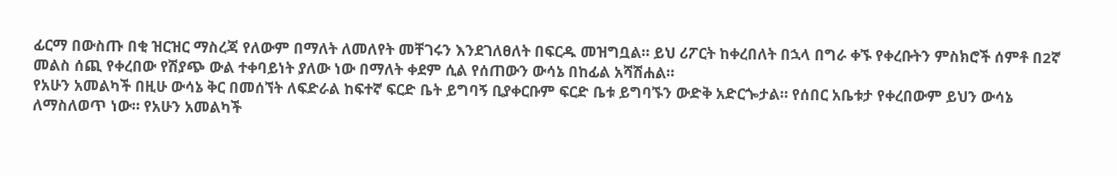ፊርማ በውስጡ በቂ ዝርዝር ማስረጃ የለውም በማለት ለመለየት መቸገሩን እንደገለፀለት በፍርዱ መዝግቧል። ይህ ሪፖርት ከቀረበለት በኋላ በግራ ቀኙ የቀረቡትን ምስክሮች ሰምቶ በ2ኛ መልስ ሰጪ የቀረበው የሽያጭ ውል ተቀባይነት ያለው ነው በማለት ቀደም ሲል የሰጠውን ውሳኔ በከፊል አሻሽሐል።
የአሁን አመልካች በዚሁ ውሳኔ ቅር በመሰኘት ለፍድራል ከፍተኛ ፍርድ ቤት ይግባኝ ቢያቀርቡም ፍርድ ቤቱ ይግባኙን ውድቅ አድርጐታል። የሰበር አቤቱታ የቀረበውም ይህን ውሳኔ ለማስለወጥ ነው። የአሁን አመልካች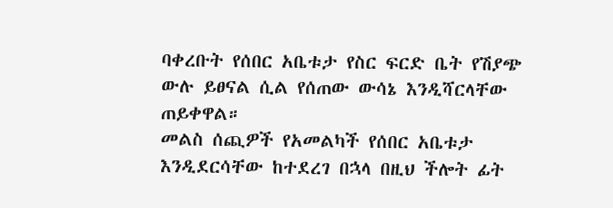ባቀረቡት የሰበር አቤቱታ የስር ፍርድ ቤት የሽያጭ ውሉ ይፀናል ሲል የሰጠው ውሳኔ እንዲሻርላቸው ጠይቀዋል።
መልስ ሰጪዎች የአመልካች የሰበር አቤቱታ እንዲደርሳቸው ከተደረገ በኋላ በዚህ ችሎት ፊት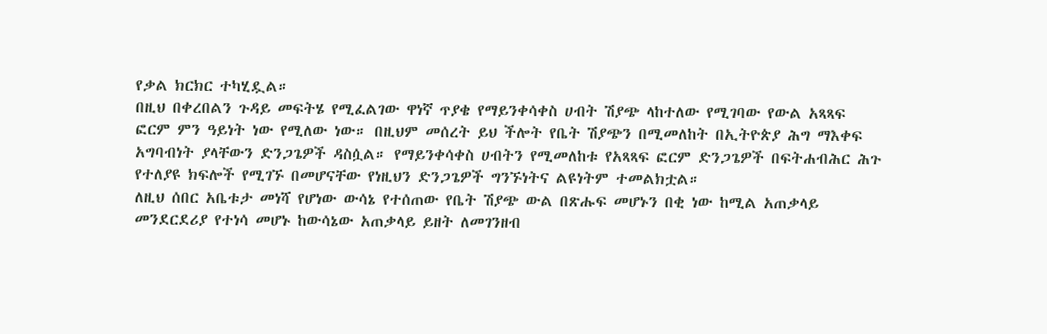የቃል ክርክር ተካሂዷል።
በዚህ በቀረበልን ጉዳይ መፍትሄ የሚፈልገው ዋነኛ ጥያቄ የማይንቀሳቀስ ሀብት ሽያጭ ላከተለው የሚገባው የውል አጻጻፍ ፎርም ምን ዓይነት ነው የሚለው ነው። በዚህም መሰረት ይህ ችሎት የቤት ሽያጭን በሚመለከት በኢትዮጵያ ሕግ ማእቀፍ አግባብነት ያላቸውን ድንጋጌዎች ዳስሷል። የማይንቀሳቀስ ሀብትን የሚመለከቱ የአጻጻፍ ፎርም ድንጋጌዎች በፍትሐብሕር ሕጉ የተለያዩ ክፍሎች የሚገኙ በመሆናቸው የነዚህን ድንጋጌዎች ግንኙነትና ልዩነትም ተመልክቷል።
ለዚህ ሰበር አቤቱታ መነሻ የሆነው ውሳኔ የተሰጠው የቤት ሽያጭ ውል በጽሑፍ መሆኑን በቂ ነው ከሚል አጠቃላይ መንደርደሪያ የተነሳ መሆኑ ከውሳኔው አጠቃላይ ይዘት ለመገንዘብ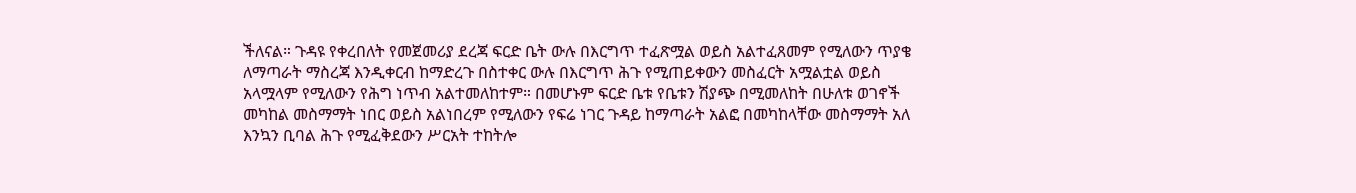ችለናል። ጉዳዩ የቀረበለት የመጀመሪያ ደረጃ ፍርድ ቤት ውሉ በእርግጥ ተፈጽሟል ወይስ አልተፈጸመም የሚለውን ጥያቄ ለማጣራት ማስረጃ እንዲቀርብ ከማድረጉ በስተቀር ውሉ በእርግጥ ሕጉ የሚጠይቀውን መስፈርት አሟልቷል ወይስ አላሟላም የሚለውን የሕግ ነጥብ አልተመለከተም። በመሆኑም ፍርድ ቤቱ የቤቱን ሽያጭ በሚመለከት በሁለቱ ወገኖች መካከል መስማማት ነበር ወይስ አልነበረም የሚለውን የፍሬ ነገር ጉዳይ ከማጣራት አልፎ በመካከላቸው መስማማት አለ እንኳን ቢባል ሕጉ የሚፈቅደውን ሥርአት ተከትሎ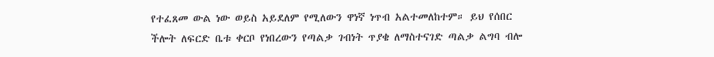የተፈጸመ ውል ነው ወይስ አይደለም የሚለውን ዋነኛ ነጥብ አልተመለከተም። ይህ የሰበር ችሎት ለፍርድ ቤቱ ቀርቦ የነበረውን የጣልቃ ገብነት ጥያቄ ለማስተናገድ ጣልቃ ልግባ ብሎ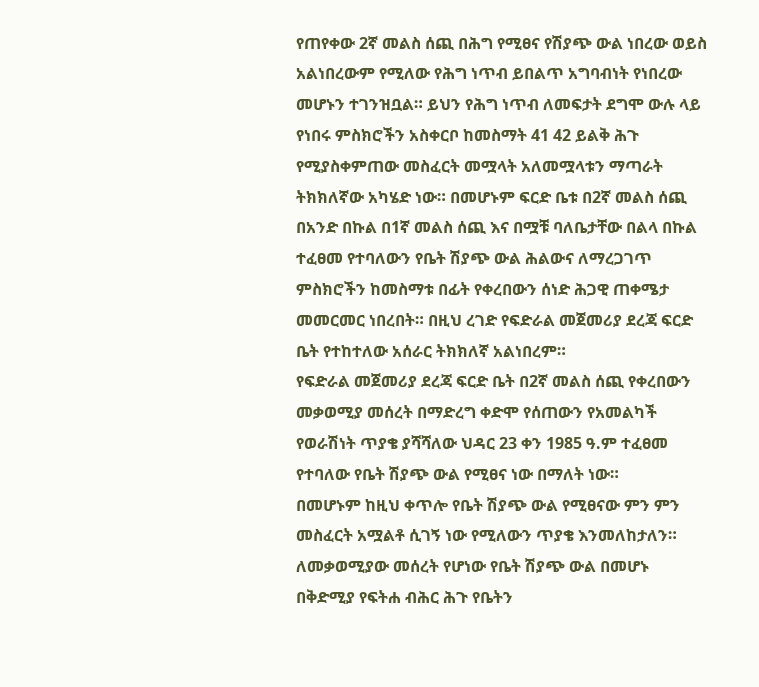የጠየቀው 2ኛ መልስ ሰጪ በሕግ የሚፀና የሽያጭ ውል ነበረው ወይስ አልነበረውም የሚለው የሕግ ነጥብ ይበልጥ አግባብነት የነበረው መሆኑን ተገንዝቧል። ይህን የሕግ ነጥብ ለመፍታት ደግሞ ውሉ ላይ የነበሩ ምስክሮችን አስቀርቦ ከመስማት 41 42 ይልቅ ሕጉ የሚያስቀምጠው መስፈርት መሟላት አለመሟላቱን ማጣራት ትክክለኛው አካሄድ ነው። በመሆኑም ፍርድ ቤቱ በ2ኛ መልስ ሰጪ በአንድ በኩል በ1ኛ መልስ ሰጪ እና በሟቹ ባለቤታቸው በልላ በኩል ተፈፀመ የተባለውን የቤት ሽያጭ ውል ሕልውና ለማረጋገጥ ምስክሮችን ከመስማቱ በፊት የቀረበውን ሰነድ ሕጋዊ ጠቀሜታ መመርመር ነበረበት። በዚህ ረገድ የፍድራል መጀመሪያ ደረጃ ፍርድ ቤት የተከተለው አሰራር ትክክለኛ አልነበረም።
የፍድራል መጀመሪያ ደረጃ ፍርድ ቤት በ2ኛ መልስ ሰጪ የቀረበውን መቃወሚያ መሰረት በማድረግ ቀድሞ የሰጠውን የአመልካች የወራሽነት ጥያቄ ያሻሻለው ህዳር 23 ቀን 1985 ዓ.ም ተፈፀመ የተባለው የቤት ሽያጭ ውል የሚፀና ነው በማለት ነው።
በመሆኑም ከዚህ ቀጥሎ የቤት ሽያጭ ውል የሚፀናው ምን ምን መስፈርት አሟልቶ ሲገኝ ነው የሚለውን ጥያቄ እንመለከታለን።
ለመቃወሚያው መሰረት የሆነው የቤት ሽያጭ ውል በመሆኑ በቅድሚያ የፍትሐ ብሕር ሕጉ የቤትን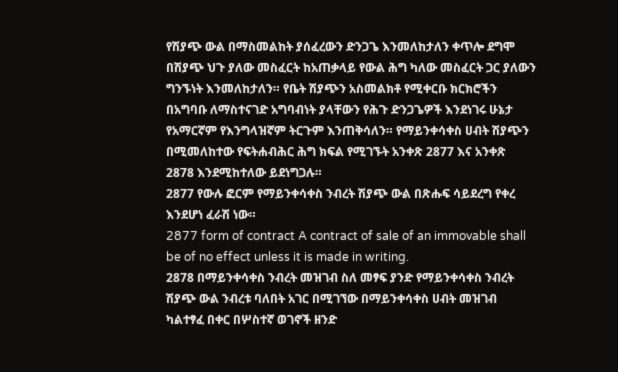የሽያጭ ውል በማስመልከት ያሰፈረውን ድንጋጌ እንመለከታለን ቀጥሎ ደግሞ በሽያጭ ህጉ ያለው መስፈርት ከአጠቃላይ የውል ሕግ ካለው መስፈርት ጋር ያለውን ግንኙነት እንመለከታለን። የቤት ሽያጭን አስመልክቶ የሚቀርቡ ክርክሮችን በአግባቡ ለማስተናገድ አግባብነት ያላቸውን የሕጉ ድንጋጌዎች እንደነገሩ ሁኔታ የአማርኛም የእንግላዝኛም ትርጉም እንጠቅሳለን። የማይንቀሳቀስ ሀብት ሽያጭን በሚመለከተው የፍትሐብሕር ሕግ ክፍል የሚገኙት አንቀጽ 2877 እና አንቀጽ 2878 እንደሚከተለው ይደነግጋሉ።
2877 የውሉ ፎርም የማይንቀሳቀስ ንብረት ሽያጭ ውል በጽሑፍ ሳይደረግ የቀረ እንደሆነ ፈራሽ ነው።
2877 form of contract A contract of sale of an immovable shall be of no effect unless it is made in writing.
2878 በማይንቀሳቀስ ንብረት መዝገብ ስለ መፃፍ ያንድ የማይንቀሳቀስ ንብረት ሽያጭ ውል ንብረቱ ባለበት አገር በሚገኘው በማይንቀሳቀስ ሀብት መዝገብ ካልተፃፈ በቀር በሦስተኛ ወገኖች ዘንድ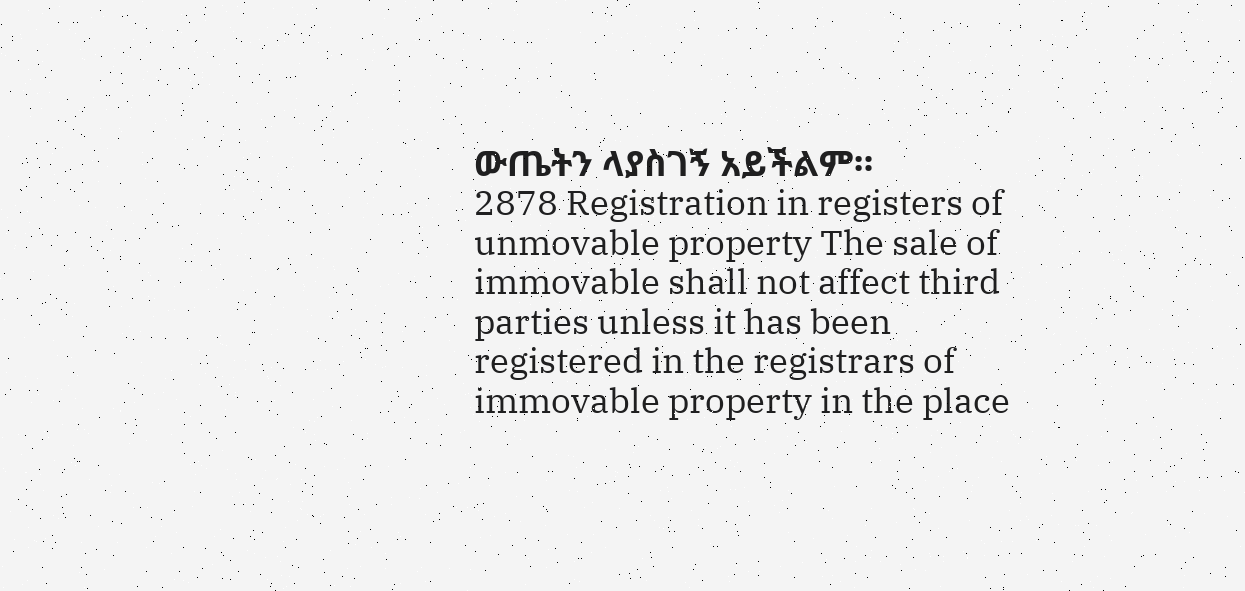ውጤትን ላያስገኝ አይችልም።
2878 Registration in registers of unmovable property The sale of immovable shall not affect third parties unless it has been registered in the registrars of immovable property in the place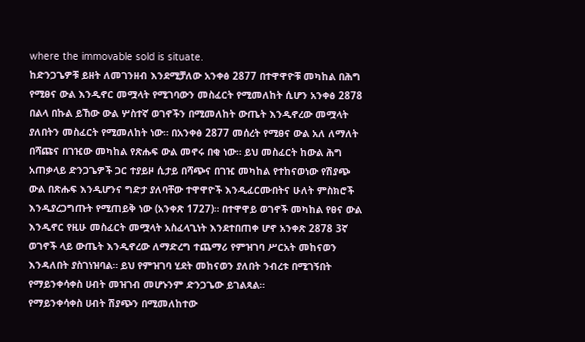where the immovable sold is situate.
ከድንጋጌዎቹ ይዘት ለመገንዘብ እንደሚቻለው አንቀፅ 2877 በተዋዋዮቹ መካከል በሕግ የሚፀና ውል እንዲኖር መሟላት የሚገባውን መስፈርት የሚመለከት ሲሆን አንቀፅ 2878 በልላ በኩል ይኸው ውል ሦስተኛ ወገኖችን በሚመለከት ውጤት እንዲኖረው መሟላት ያለበትን መስፈርት የሚመለከት ነው። በአንቀፅ 2877 መሰረት የሚፀና ውል አለ ለማለት በሻጩና በገዢው መካከል የጽሑፍ ውል መኖሩ በቂ ነው። ይህ መስፈርት ከውል ሕግ አጠቃላይ ድንጋጌዎች ጋር ተያይዞ ሲታይ በሻጭና በገዢ መካከል የተከናወነው የሽያጭ ውል በጽሑፍ እንዲሆንና ግድታ ያለባቸው ተዋዋዮች እንዲፈርሙበትና ሁለት ምስክሮች እንዲያረጋግጡት የሚጠይቅ ነው (አንቀጽ 1727)። በተዋዋይ ወገኖች መካከል የፀና ውል እንዲኖር የዚሁ መስፈርት መሟላት አስፈላጊነት እንደተበጠቀ ሆኖ አንቀጽ 2878 3ኛ ወገኖች ላይ ውጤት እንዲኖረው ለማድረግ ተጨማሪ የምዝገባ ሥርአት መከናወን እንዳለበት ያስገነዝባል። ይህ የምዝገባ ሂደት መከናወን ያለበት ንብረቱ በሚገኝበት የማይንቀሳቀስ ሀብት መዝገብ መሆኑንም ድንጋጌው ይገልጻል።
የማይንቀሳቀስ ሀብት ሽያጭን በሚመለከተው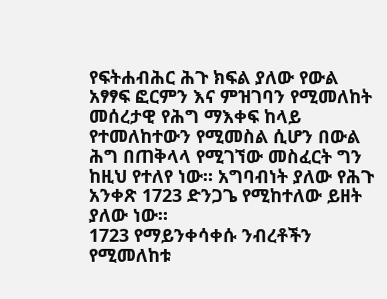የፍትሐብሕር ሕጉ ክፍል ያለው የውል አፃፃፍ ፎርምን እና ምዝገባን የሚመለከት መሰረታዊ የሕግ ማእቀፍ ከላይ የተመለከተውን የሚመስል ሲሆን በውል ሕግ በጠቅላላ የሚገኘው መስፈርት ግን ከዚህ የተለየ ነው። አግባብነት ያለው የሕጉ አንቀጽ 1723 ድንጋጌ የሚከተለው ይዘት ያለው ነው።
1723 የማይንቀሳቀሱ ንብረቶችን የሚመለከቱ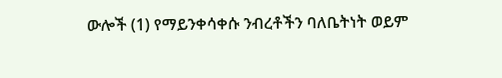ውሎች (1) የማይንቀሳቀሱ ንብረቶችን ባለቤትነት ወይም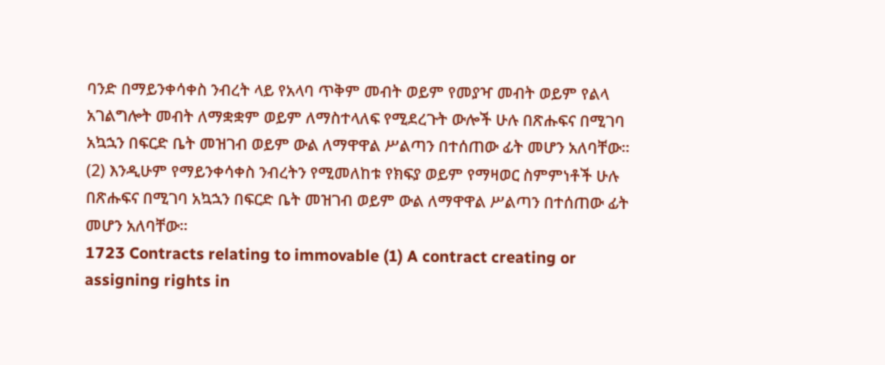ባንድ በማይንቀሳቀስ ንብረት ላይ የአላባ ጥቅም መብት ወይም የመያዣ መብት ወይም የልላ አገልግሎት መብት ለማቋቋም ወይም ለማስተላለፍ የሚደረጉት ውሎች ሁሉ በጽሑፍና በሚገባ አኳኋን በፍርድ ቤት መዝገብ ወይም ውል ለማዋዋል ሥልጣን በተሰጠው ፊት መሆን አለባቸው።
(2) እንዲሁም የማይንቀሳቀስ ንብረትን የሚመለከቱ የክፍያ ወይም የማዛወር ስምምነቶች ሁሉ በጽሑፍና በሚገባ አኳኋን በፍርድ ቤት መዝገብ ወይም ውል ለማዋዋል ሥልጣን በተሰጠው ፊት መሆን አለባቸው።
1723 Contracts relating to immovable (1) A contract creating or assigning rights in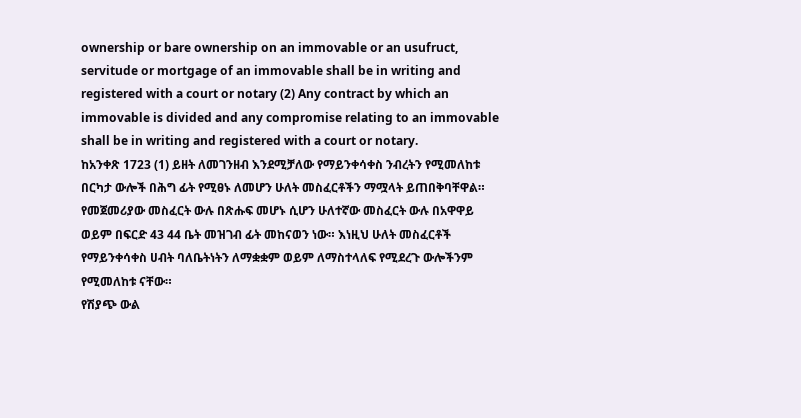ownership or bare ownership on an immovable or an usufruct, servitude or mortgage of an immovable shall be in writing and registered with a court or notary (2) Any contract by which an immovable is divided and any compromise relating to an immovable shall be in writing and registered with a court or notary.
ከአንቀጽ 1723 (1) ይዘት ለመገንዘብ እንደሚቻለው የማይንቀሳቀስ ንብረትን የሚመለከቱ በርካታ ውሎች በሕግ ፊት የሚፀኑ ለመሆን ሁለት መስፈርቶችን ማሟላት ይጠበቅባቸዋል። የመጀመሪያው መስፈርት ውሉ በጽሑፍ መሆኑ ሲሆን ሁለተኛው መስፈርት ውሉ በአዋዋይ ወይም በፍርድ 43 44 ቤት መዝገብ ፊት መከናወን ነው። እነዚህ ሁለት መስፈርቶች የማይንቀሳቀስ ሀብት ባለቤትነትን ለማቋቋም ወይም ለማስተላለፍ የሚደረጉ ውሎችንም የሚመለከቱ ናቸው።
የሽያጭ ውል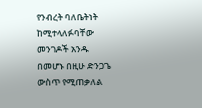የንብረት ባለቤትነት ከሚተላለፉባቸው መንገዶች አንዱ በመሆኑ በዚሁ ድንጋጌ ውስጥ የሚጠቃለል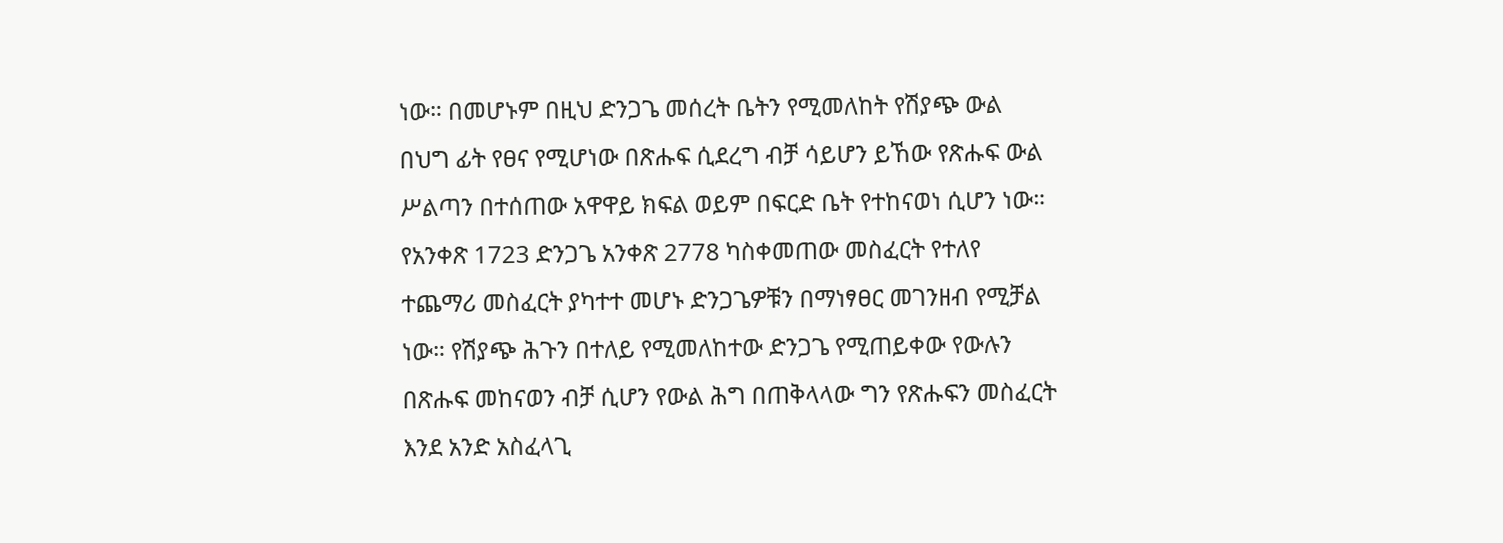ነው። በመሆኑም በዚህ ድንጋጌ መሰረት ቤትን የሚመለከት የሽያጭ ውል በህግ ፊት የፀና የሚሆነው በጽሑፍ ሲደረግ ብቻ ሳይሆን ይኸው የጽሑፍ ውል ሥልጣን በተሰጠው አዋዋይ ክፍል ወይም በፍርድ ቤት የተከናወነ ሲሆን ነው።
የአንቀጽ 1723 ድንጋጌ አንቀጽ 2778 ካስቀመጠው መስፈርት የተለየ ተጨማሪ መስፈርት ያካተተ መሆኑ ድንጋጌዎቹን በማነፃፀር መገንዘብ የሚቻል ነው። የሽያጭ ሕጉን በተለይ የሚመለከተው ድንጋጌ የሚጠይቀው የውሉን በጽሑፍ መከናወን ብቻ ሲሆን የውል ሕግ በጠቅላላው ግን የጽሑፍን መስፈርት እንደ አንድ አስፈላጊ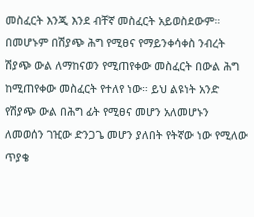መስፈርት እንጂ እንደ ብቸኛ መስፈርት አይወስደውም። በመሆኑም በሽያጭ ሕግ የሚፀና የማይንቀሳቀስ ንብረት ሽያጭ ውል ለማከናወን የሚጠየቀው መስፈርት በውል ሕግ ከሚጠየቀው መስፈርት የተለየ ነው። ይህ ልዩነት አንድ የሽያጭ ውል በሕግ ፊት የሚፀና መሆን አለመሆኑን ለመወሰን ገዢው ድንጋጌ መሆን ያለበት የትኛው ነው የሚለው ጥያቄ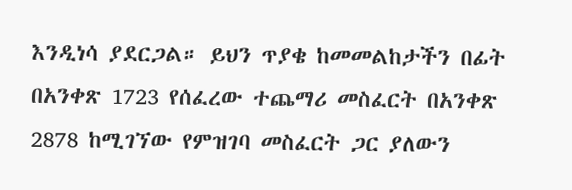እንዲነሳ ያደርጋል። ይህን ጥያቄ ከመመልከታችን በፊት በአንቀጽ 1723 የሰፈረው ተጨማሪ መስፈርት በአንቀጽ 2878 ከሚገኘው የምዝገባ መስፈርት ጋር ያለውን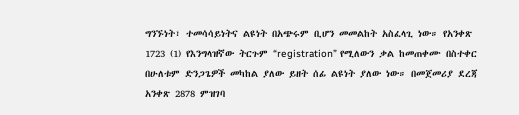ግንኙነት፣ ተመሳሳይነትና ልዩነት በአጭሩም ቢሆን መመልከት አስፈላጊ ነው። የአንቀጽ 1723 (1) የእንግላዝኛው ትርጉም “registration” የሚለውን ቃል ከመጠቀሙ በስተቀር በሁለቱም ድንጋጌዎች መካከል ያለው ይዘት ሰፊ ልዩነት ያለው ነው። በመጀመሪያ ደረጃ አንቀጽ 2878 ምዝገባ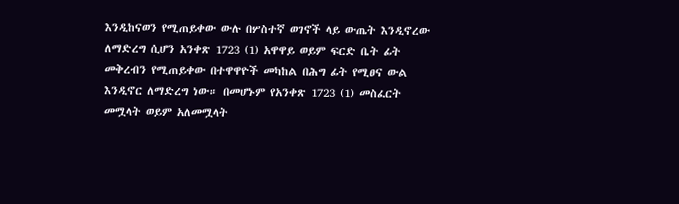እንዲከናወን የሚጠይቀው ውሉ በሦስተኛ ወገኖች ላይ ውጤት እንዲኖረው ለማድረግ ሲሆን አንቀጽ 1723 (1) አዋዋይ ወይም ፍርድ ቤት ፊት መቅረብን የሚጠይቀው በተዋዋዮች መካከል በሕግ ፊት የሚፀና ውል እንዲኖር ለማድረግ ነው። በመሆኑም የአንቀጽ 1723 (1) መስፈርት መሟላት ወይም አለመሟላት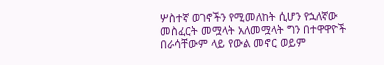ሦስተኛ ወገኖችን የሚመለከት ሲሆን የኋለኛው መስፈርት መሟላት አለመሟላት ግን በተዋዋዮች በራሳቸውም ላይ የውል መኖር ወይም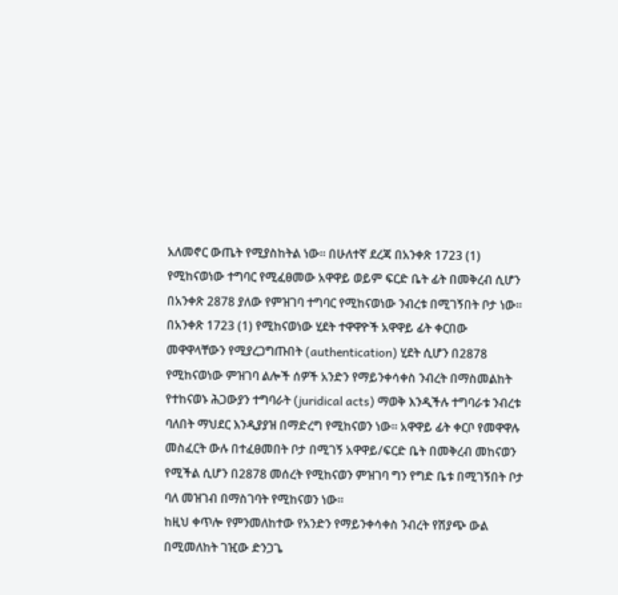አለመኖር ውጤት የሚያስከትል ነው። በሁለተኛ ደረጃ በአንቀጽ 1723 (1) የሚከናወነው ተግባር የሚፈፀመው አዋዋይ ወይም ፍርድ ቤት ፊት በመቅረብ ሲሆን በአንቀጽ 2878 ያለው የምዝገባ ተግባር የሚከናወነው ንብረቱ በሚገኝበት ቦታ ነው። በአንቀጽ 1723 (1) የሚከናወነው ሂደት ተዋዋዮች አዋዋይ ፊት ቀርበው መዋዋላቸውን የሚያረጋግጡበት (authentication) ሂደት ሲሆን በ2878 የሚከናወነው ምዝገባ ልሎች ሰዎች አንድን የማይንቀሳቀስ ንብረት በማስመልከት የተከናወኑ ሕጋውያን ተግባራት (juridical acts) ማወቅ እንዲችሉ ተግባራቱ ንብረቱ ባለበት ማህደር እንዲያያዝ በማድረግ የሚከናወን ነው። አዋዋይ ፊት ቀርቦ የመዋዋሉ መስፈርት ውሉ በተፈፀመበት ቦታ በሚገኝ አዋዋይ/ፍርድ ቤት በመቅረብ መከናወን የሚችል ሲሆን በ2878 መሰረት የሚከናወን ምዝገባ ግን የግድ ቤቱ በሚገኝበት ቦታ ባለ መዝገብ በማስገባት የሚከናወን ነው።
ከዚህ ቀጥሎ የምንመለከተው የአንድን የማይንቀሳቀስ ንብረት የሽያጭ ውል በሚመለከት ገዢው ድንጋጌ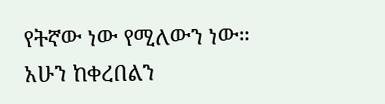የትኛው ነው የሚለውን ነው። አሁን ከቀረበልን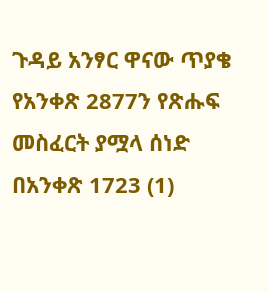ጉዳይ አንፃር ዋናው ጥያቄ የአንቀጽ 2877ን የጽሑፍ መስፈርት ያሟላ ሰነድ በአንቀጽ 1723 (1)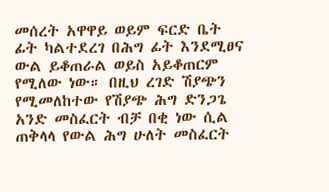መሰረት አዋዋይ ወይም ፍርድ ቤት ፊት ካልተደረገ በሕግ ፊት እንደሚፀና ውል ይቆጠራል ወይስ አይቆጠርም የሚለው ነው። በዚህ ረገድ ሽያጭን የሚመለከተው የሽያጭ ሕግ ድንጋጌ አንድ መስፈርት ብቻ በቂ ነው ሲል ጠቅላላ የውል ሕግ ሁለት መስፈርት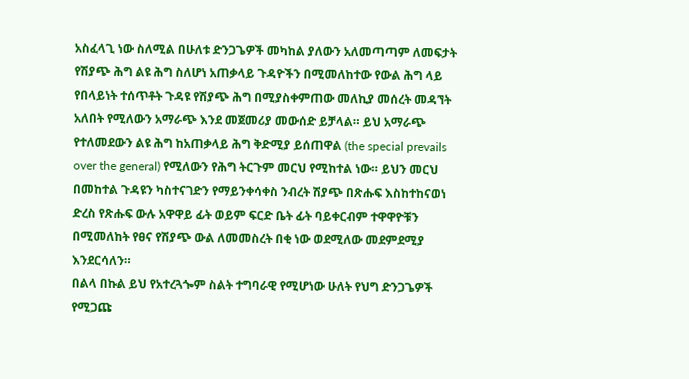አስፈላጊ ነው ስለሚል በሁለቱ ድንጋጌዎች መካከል ያለውን አለመጣጣም ለመፍታት የሽያጭ ሕግ ልዩ ሕግ ስለሆነ አጠቃላይ ጉዳዮችን በሚመለከተው የውል ሕግ ላይ የበላይነት ተሰጥቶት ጉዳዩ የሽያጭ ሕግ በሚያስቀምጠው መለኪያ መሰረት መዳኘት አለበት የሚለውን አማራጭ እንደ መጀመሪያ መውሰድ ይቻላል። ይህ አማራጭ የተለመደውን ልዩ ሕግ ከአጠቃላይ ሕግ ቅድሚያ ይሰጠዋል (the special prevails over the general) የሚለውን የሕግ ትርጉም መርህ የሚከተል ነው። ይህን መርህ በመከተል ጉዳዩን ካስተናገድን የማይንቀሳቀስ ንብረት ሽያጭ በጽሑፍ እስከተከናወነ ድረስ የጽሑፍ ውሉ አዋዋይ ፊት ወይም ፍርድ ቤት ፊት ባይቀርብም ተዋዋዮቹን በሚመለከት የፀና የሽያጭ ውል ለመመስረት በቂ ነው ወደሚለው መደምደሚያ እንደርሳለን።
በልላ በኩል ይህ የአተረጓጐም ስልት ተግባራዊ የሚሆነው ሁለት የህግ ድንጋጌዎች የሚጋጩ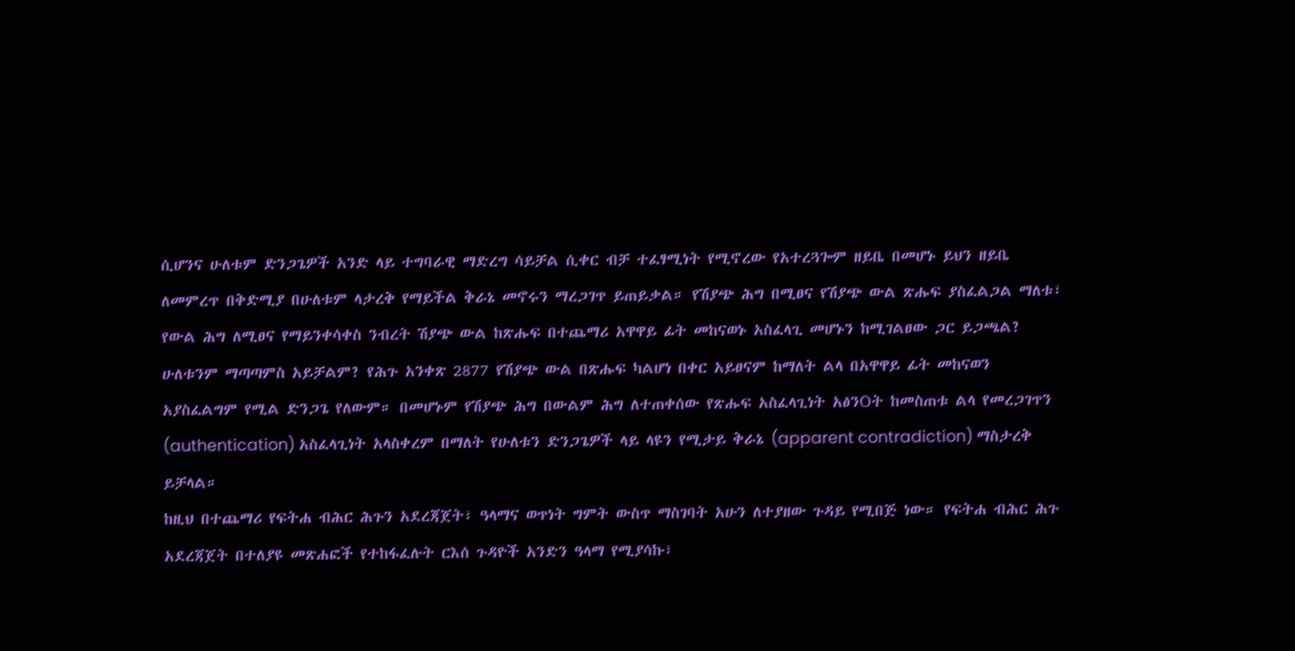ሲሆንና ሁለቱም ድንጋጌዎች አንድ ላይ ተግባራዊ ማድረግ ሳይቻል ሲቀር ብቻ ተፈፃሚነት የሚኖረው የአተረጓጐም ዘይቤ በመሆኑ ይህን ዘይቤ ለመምረጥ በቅድሚያ በሁለቱም ላታረቅ የማይችል ቅራኔ መኖሩን ማረጋገጥ ይጠይቃል። የሽያጭ ሕግ በሚፀና የሽያጭ ውል ጽሑፍ ያስፈልጋል ማለቱ፣ የውል ሕግ ለሚፀና የማይንቀሳቀስ ንብረት ሽያጭ ውል ከጽሑፍ በተጨማሪ አዋዋይ ፊት መከናወኑ አስፈላጊ መሆኑን ከሚገልፀው ጋር ይጋጫል? ሁለቱንም ማጣጣምስ አይቻልም? የሕጉ አንቀጽ 2877 የሽያጭ ውል በጽሑፍ ካልሆነ በቀር አይፀናም ከማለት ልላ በአዋዋይ ፊት መከናወን አያስፈልግም የሚል ድንጋጌ የለውም። በመሆኑም የሽያጭ ሕግ በውልም ሕግ ለተጠቀሰው የጽሑፍ አስፈላጊነት አፅንOት ከመስጠቱ ልላ የመረጋገጥን (authentication) አስፈላጊነት አላስቀረም በማለት የሁለቱን ድንጋጌዎች ላይ ላዩን የሚታይ ቅራኔ (apparent contradiction) ማስታረቅ ይቻላል።
ከዚህ በተጨማሪ የፍትሐ ብሕር ሕጉን አደረጃጀት፣ ዓላማና ወጥነት ግምት ውስጥ ማስገባት አሁን ለተያዘው ጉዳይ የሚበጅ ነው። የፍትሐ ብሕር ሕጉ አደረጃጀት በተለያዩ መጽሐፎች የተከፋፈሉት ርእሰ ጉዳዮች አንድን ዓላማ የሚያሳኩ፣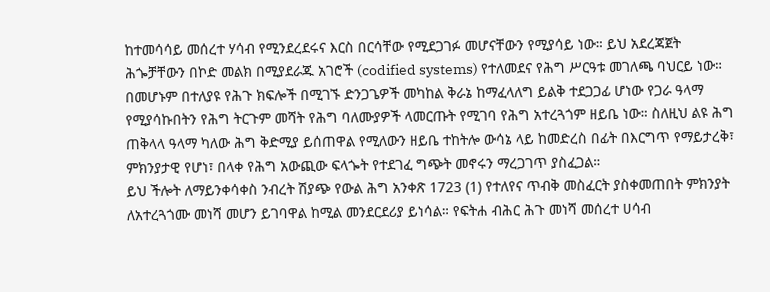ከተመሳሳይ መሰረተ ሃሳብ የሚንደረደሩና እርስ በርሳቸው የሚደጋገፉ መሆናቸውን የሚያሳይ ነው። ይህ አደረጃጀት ሕጐቻቸውን በኮድ መልክ በሚያደራጁ አገሮች (codified systems) የተለመደና የሕግ ሥርዓቱ መገለጫ ባህርይ ነው። በመሆኑም በተለያዩ የሕጉ ክፍሎች በሚገኙ ድንጋጌዎች መካከል ቅራኔ ከማፈላለግ ይልቅ ተደጋጋፊ ሆነው የጋራ ዓላማ የሚያሳኩበትን የሕግ ትርጉም መሻት የሕግ ባለሙያዎች ላመርጡት የሚገባ የሕግ አተረጓጎም ዘይቤ ነው። ስለዚህ ልዩ ሕግ ጠቅላላ ዓላማ ካለው ሕግ ቅድሚያ ይሰጠዋል የሚለውን ዘይቤ ተከትሎ ውሳኔ ላይ ከመድረስ በፊት በእርግጥ የማይታረቅ፣ ምክንያታዊ የሆነ፣ በላቀ የሕግ አውጪው ፍላጐት የተደገፈ ግጭት መኖሩን ማረጋገጥ ያስፈጋል።
ይህ ችሎት ለማይንቀሳቀስ ንብረት ሽያጭ የውል ሕግ አንቀጽ 1723 (1) የተለየና ጥብቅ መስፈርት ያስቀመጠበት ምክንያት ለአተረጓጎሙ መነሻ መሆን ይገባዋል ከሚል መንደርደሪያ ይነሳል። የፍትሐ ብሕር ሕጉ መነሻ መሰረተ ሀሳብ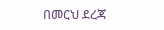በመርህ ደረጃ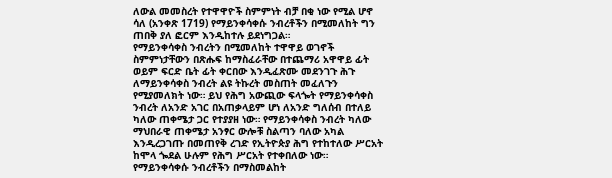ለውል መመስረት የተዋዋዮች ስምምነት ብቻ በቂ ነው የሚል ሆኖ ሳለ (አንቀጽ 1719) የማይንቀሳቀሱ ንብረቶችን በሚመለከት ግን ጠበቅ ያለ ፎርም እንዲከተሉ ይደነግጋል።
የማይንቀሳቀስ ንብረትን በሚመለከት ተዋዋይ ወገኖች ስምምነታቸውን በጽሑፍ ከማስፈራቸው በተጨማሪ አዋዋይ ፊት ወይም ፍርድ ቤት ፊት ቀርበው እንዲፈጽሙ መደንገጉ ሕጉ ለማይንቀሳቀስ ንብረት ልዩ ትኩረት መስጠት መፈለጉን የሚያመለክት ነው። ይህ የሕግ አውጪው ፍላጐት የማይንቀሳቀስ ንብረት ለአንድ አገር በአጠቃላይም ሆነ ለአንድ ግለሰብ በተለይ ካለው ጠቀሜታ ጋር የተያያዘ ነው። የማይንቀሳቀስ ንብረት ካለው ማህበራዊ ጠቀሜታ አንፃር ውሎቹ ስልጣን ባለው አካል እንዲረጋገጡ በመጠየቅ ረገድ የኢትዮጵያ ሕግ የተከተለው ሥርአት ከሞላ ጐደል ሁሉም የሕግ ሥርአት የተቀበለው ነው።
የማይንቀሳቀሱ ንብረቶችን በማስመልከት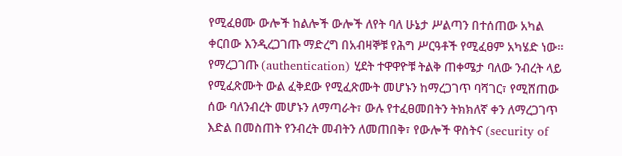የሚፈፀሙ ውሎች ከልሎች ውሎች ለየት ባለ ሁኔታ ሥልጣን በተሰጠው አካል ቀርበው እንዲረጋገጡ ማድረግ በአብዛኞቹ የሕግ ሥርዓቶች የሚፈፀም አካሄድ ነው። የማረጋገጡ (authentication) ሂደት ተዋዋዮቹ ትልቅ ጠቀሜታ ባለው ንብረት ላይ የሚፈጽሙት ውል ፈቅደው የሚፈጽሙት መሆኑን ከማረጋገጥ ባሻገር፣ የሚሸጠው ሰው ባለንብረት መሆኑን ለማጣራት፣ ውሉ የተፈፀመበትን ትክክለኛ ቀን ለማረጋገጥ እድል በመስጠት የንብረት መብትን ለመጠበቅ፣ የውሎች ዋስትና (security of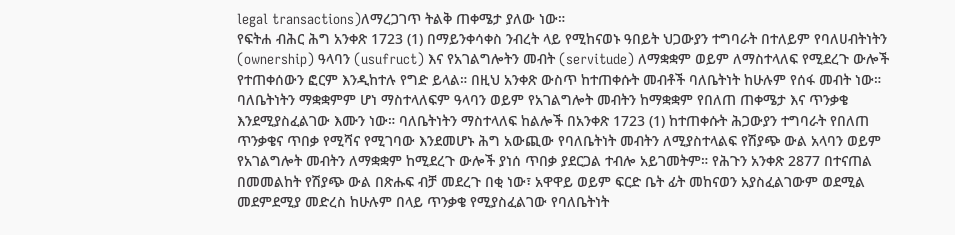legal transactions)ለማረጋገጥ ትልቅ ጠቀሜታ ያለው ነው።
የፍትሐ ብሕር ሕግ አንቀጽ 1723 (1) በማይንቀሳቀስ ንብረት ላይ የሚከናወኑ ዓበይት ህጋውያን ተግባራት በተለይም የባለሀብትነትን (ownership) ዓላባን (usufruct) እና የአገልግሎትን መብት (servitude) ለማቋቋም ወይም ለማስተላለፍ የሚደረጉ ውሎች የተጠቀሰውን ፎርም እንዲከተሉ የግድ ይላል። በዚህ አንቀጽ ውስጥ ከተጠቀሱት መብቶች ባለቤትነት ከሁሉም የሰፋ መብት ነው። ባለቤትነትን ማቋቋምም ሆነ ማስተላለፍም ዓላባን ወይም የአገልግሎት መብትን ከማቋቋም የበለጠ ጠቀሜታ እና ጥንቃቄ እንደሚያስፈልገው እሙን ነው። ባለቤትነትን ማስተላለፍ ከልሎች በአንቀጽ 1723 (1) ከተጠቀሱት ሕጋውያን ተግባራት የበለጠ ጥንቃቄና ጥበቃ የሚሻና የሚገባው እንደመሆኑ ሕግ አውጪው የባለቤትነት መብትን ለሚያስተላልፍ የሽያጭ ውል አላባን ወይም የአገልግሎት መብትን ለማቋቋም ከሚደረጉ ውሎች ያነሰ ጥበቃ ያደርጋል ተብሎ አይገመትም። የሕጉን አንቀጽ 2877 በተናጠል በመመልከት የሽያጭ ውል በጽሑፍ ብቻ መደረጉ በቂ ነው፣ አዋዋይ ወይም ፍርድ ቤት ፊት መከናወን አያስፈልገውም ወደሚል መደምደሚያ መድረስ ከሁሉም በላይ ጥንቃቄ የሚያስፈልገው የባለቤትነት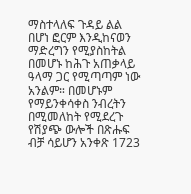ማስተላለፍ ጉዳይ ልል በሆነ ፎርም እንዲከናወን ማድረግን የሚያስከትል በመሆኑ ከሕጉ አጠቃላይ ዓላማ ጋር የሚጣጣም ነው አንልም። በመሆኑም የማይንቀሳቀስ ንብረትን በሚመለከት የሚደረጉ የሽያጭ ውሎች በጽሑፍ ብቻ ሳይሆን አንቀጽ 1723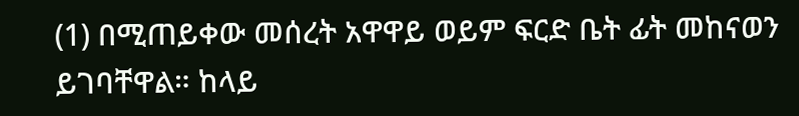(1) በሚጠይቀው መሰረት አዋዋይ ወይም ፍርድ ቤት ፊት መከናወን ይገባቸዋል። ከላይ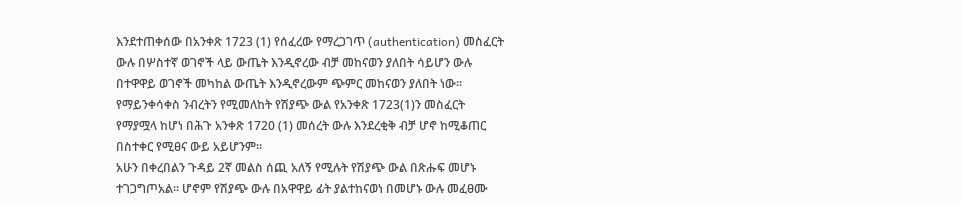እንደተጠቀሰው በአንቀጽ 1723 (1) የሰፈረው የማረጋገጥ (authentication) መስፈርት ውሉ በሦስተኛ ወገኖች ላይ ውጤት እንዲኖረው ብቻ መከናወን ያለበት ሳይሆን ውሉ በተዋዋይ ወገኖች መካከል ውጤት እንዲኖረውም ጭምር መከናወን ያለበት ነው።
የማይንቀሳቀስ ንብረትን የሚመለከት የሽያጭ ውል የአንቀጽ 1723(1)ን መስፈርት የማያሟላ ከሆነ በሕጉ አንቀጽ 1720 (1) መሰረት ውሉ እንደረቂቅ ብቻ ሆኖ ከሚቆጠር በስተቀር የሚፀና ውይ አይሆንም።
አሁን በቀረበልን ጉዳይ 2ኛ መልስ ሰጪ አለኝ የሚሉት የሽያጭ ውል በጽሑፍ መሆኑ ተገጋግጦአል። ሆኖም የሽያጭ ውሉ በአዋዋይ ፊት ያልተከናወነ በመሆኑ ውሉ መፈፀሙ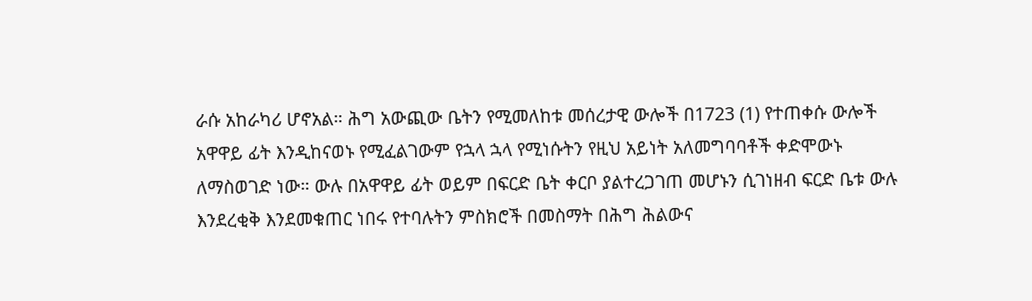ራሱ አከራካሪ ሆኖአል። ሕግ አውጪው ቤትን የሚመለከቱ መሰረታዊ ውሎች በ1723 (1) የተጠቀሱ ውሎች አዋዋይ ፊት እንዲከናወኑ የሚፈልገውም የኋላ ኋላ የሚነሱትን የዚህ አይነት አለመግባባቶች ቀድሞውኑ ለማስወገድ ነው። ውሉ በአዋዋይ ፊት ወይም በፍርድ ቤት ቀርቦ ያልተረጋገጠ መሆኑን ሲገነዘብ ፍርድ ቤቱ ውሉ እንደረቂቅ እንደመቁጠር ነበሩ የተባሉትን ምስክሮች በመስማት በሕግ ሕልውና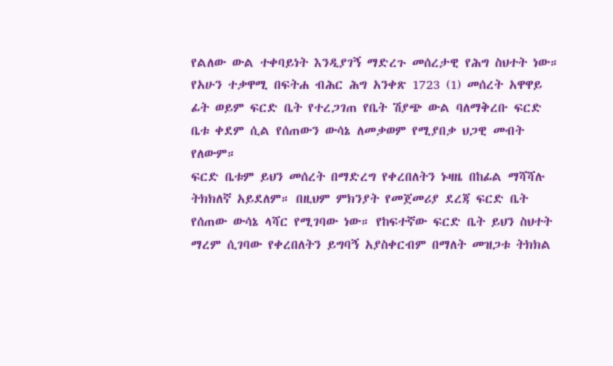የልለው ውል ተቀባይነት እንዲያገኝ ማድረጉ መሰረታዊ የሕግ ስህተት ነው።
የአሁን ተቃዋሚ በፍትሐ ብሕር ሕግ አንቀጽ 1723 (1) መሰረት አዋዋይ ፊት ወይም ፍርድ ቤት የተረጋገጠ የቤት ሽያጭ ውል ባለማቅረቡ ፍርድ ቤቱ ቀደም ሲል የሰጠውን ውሳኔ ለመቃወም የሚያበቃ ህጋዊ መብት የለውም።
ፍርድ ቤቱም ይህን መሰረት በማድረግ የቀረበለትን ኑዛዜ በከፊል ማሻሻሉ ትክክለኛ አይደለም። በዚህም ምክንያት የመጀመሪያ ደረጃ ፍርድ ቤት የሰጠው ውሳኔ ላሻር የሚገባው ነው። የከፍተኛው ፍርድ ቤት ይህን ስህተት ማረም ሲገባው የቀረበለትን ይግባኝ አያስቀርብም በማለት መዝጋቱ ትክክል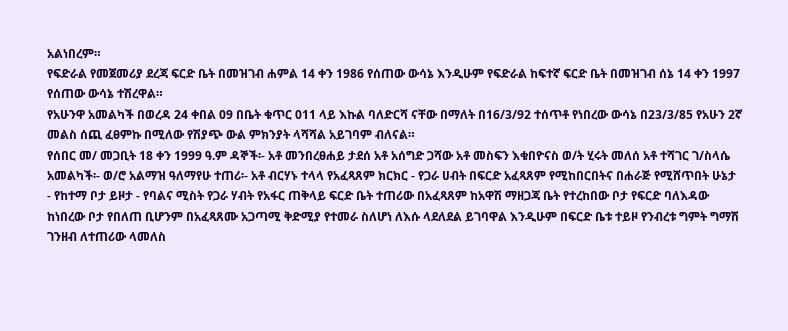አልነበረም።
የፍድራል የመጀመሪያ ደረጃ ፍርድ ቤት በመዝገብ ሐምል 14 ቀን 1986 የሰጠው ውሳኔ እንዲሁም የፍድራል ከፍተኛ ፍርድ ቤት በመዝገብ ሰኔ 14 ቀን 1997 የሰጠው ውሳኔ ተሽረዋል።
የአሁንዋ አመልካች በወረዳ 24 ቀበል 09 በቤት ቁጥር 011 ላይ እኩል ባለድርሻ ናቸው በማለት በ16/3/92 ተሰጥቶ የነበረው ውሳኔ በ23/3/85 የአሁን 2ኛ መልስ ሰጪ ፈፀምኩ በሚለው የሽያጭ ውል ምክንያት ላሻሻል አይገባም ብለናል።
የሰበር መ/ መጋቢት 18 ቀን 1999 ዓ.ም ዳኞች፡- አቶ መንበረፀሐይ ታደሰ አቶ አሰግድ ጋሻው አቶ መስፍን እቁበዮናስ ወ/ት ሂሩት መለሰ አቶ ተሻገር ገ/ስላሴ አመልካች፡- ወ/ሮ አልማዝ ዓለማየሁ ተጠሪ፡- አቶ ብርሃኑ ተላላ የአፈጻጸም ክርክር - የጋራ ሀብት በፍርድ አፈጻጸም የሚከበርበትና በሐራጅ የሚሸጥበት ሁኔታ - የከተማ ቦታ ይዞታ - የባልና ሚስት የጋራ ሃብት የአፋር ጠቅላይ ፍርድ ቤት ተጠሪው በአፈጻጸም ከአዋሽ ማዘጋጃ ቤት የተረከበው ቦታ የፍርድ ባለእዳው ከነበረው ቦታ የበለጠ ቢሆንም በአፈጻጸሙ አጋጣሚ ቅድሚያ የተመራ ስለሆነ ለእሱ ላደለደል ይገባዋል እንዲሁም በፍርድ ቤቱ ተይዞ የንብረቱ ግምት ግማሽ ገንዘብ ለተጠሪው ላመለስ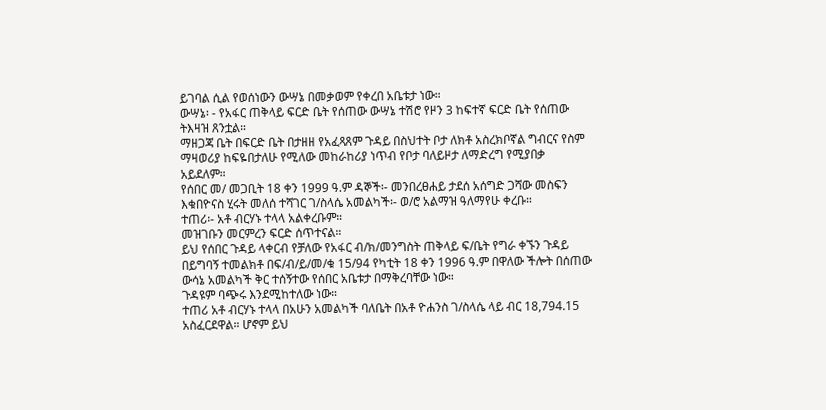ይገባል ሲል የወሰነውን ውሣኔ በመቃወም የቀረበ አቤቱታ ነው።
ውሣኔ፡ - የአፋር ጠቅላይ ፍርድ ቤት የሰጠው ውሣኔ ተሽሮ የዞን 3 ከፍተኛ ፍርድ ቤት የሰጠው ትእዛዝ ጸንቷል።
ማዘጋጃ ቤት በፍርድ ቤት በታዘዘ የአፈጻጸም ጉዳይ በስህተት ቦታ ለክቶ አስረክቦኛል ግብርና የስም ማዛወሪያ ከፍዬበታለሁ የሚለው መከራከሪያ ነጥብ የቦታ ባለይዞታ ለማድረግ የሚያበቃ አይደለም።
የሰበር መ/ መጋቢት 18 ቀን 1999 ዓ.ም ዳኞች፡- መንበረፀሐይ ታደሰ አሰግድ ጋሻው መስፍን እቁበዮናስ ሂሩት መለሰ ተሻገር ገ/ስላሴ አመልካች፡- ወ/ሮ አልማዝ ዓለማየሁ ቀረቡ።
ተጠሪ፡- አቶ ብርሃኑ ተላላ አልቀረቡም።
መዝገቡን መርምረን ፍርድ ሰጥተናል።
ይህ የሰበር ጉዳይ ላቀርብ የቻለው የአፋር ብ/ክ/መንግስት ጠቅላይ ፍ/ቤት የግራ ቀኙን ጉዳይ በይግባኝ ተመልክቶ በፍ/ብ/ይ/መ/ቁ 15/94 የካቲት 18 ቀን 1996 ዓ.ም በዋለው ችሎት በሰጠው ውሳኔ አመልካች ቅር ተሰኝተው የሰበር አቤቱታ በማቅረባቸው ነው።
ጉዳዩም ባጭሩ እንደሚከተለው ነው።
ተጠሪ አቶ ብርሃኑ ተላላ በአሁን አመልካች ባለቤት በአቶ ዮሐንስ ገ/ስላሴ ላይ ብር 18,794.15 አስፈርደዋል። ሆኖም ይህ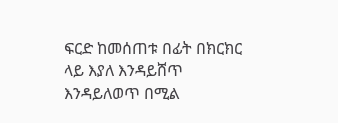ፍርድ ከመሰጠቱ በፊት በክርክር ላይ እያለ እንዳይሸጥ እንዳይለወጥ በሚል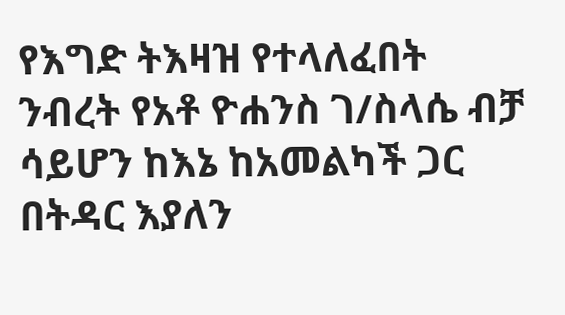የእግድ ትእዛዝ የተላለፈበት ንብረት የአቶ ዮሐንስ ገ/ስላሴ ብቻ ሳይሆን ከእኔ ከአመልካች ጋር በትዳር እያለን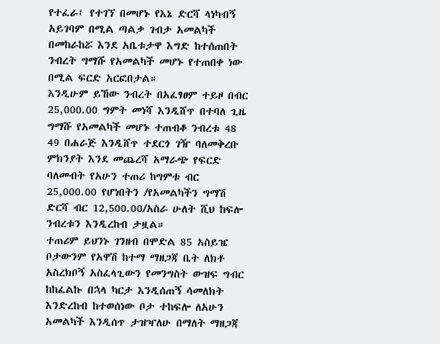የተፈራ፤ የተገኘ በመሆኑ የእኔ ድርሻ ላነካብኝ አይገባም በሚል ጣልቃ ገብታ አመልካች በመከራከሯ እንደ አቤቱታዋ እግድ ከተሰጠበት ንብረት ግማሹ የአመልካች መሆኑ የተጠበቀ ነው በሚል ፍርድ አርፎበታል።
እንዲሁም ይኸው ንብረት በአፈፃፀም ተይዞ በብር 25,000.00 ግምት መነሻ እንዲሸጥ በተባለ ጊዜ ግማሹ የአመልካች መሆኑ ተጠብቆ ንብረቱ 48 49 በሐራጅ እንዲሸጥ ተደርጎ ገዥ ባለመቅረቡ ምክንያት እንደ መጨረሻ አማራጭ የፍርድ ባለመብት የአሁን ተጠሪ ከግምቱ ብር 25,000.00 የሆነበትን /የአመልካችን ግማሽ ድርሻ ብር 12,500.00/አስራ ሁለት ሺህ ከፍሎ ንብረቱን እንዲረከብ ታዟል።
ተጠሪም ይህንኑ ገንዘብ በሞድል 85 አስይዤ ቦታውንም የአዋሽ ከተማ ማዘጋጃ ቤት ለክቶ አስረክቦኝ አስፈላጊውን የመንግስት ውዝፍ ግብር ከከፈልኩ በኋላ ካርታ እንዲሰጠኝ ሳመለክት እንድረከብ ከተወሰነው ቦታ ተከፍሎ ለአሁን አመልካች እንዲሰጥ ታዝዣለሁ በማለት ማዘጋጃ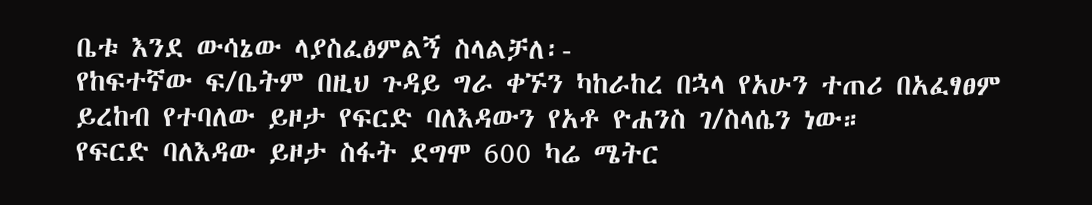ቤቱ እንደ ውሳኔው ላያስፈፅምልኝ ስላልቻለ፡-
የከፍተኛው ፍ/ቤትም በዚህ ጉዳይ ግራ ቀኙን ካከራከረ በኋላ የአሁን ተጠሪ በአፈፃፀም ይረከብ የተባለው ይዞታ የፍርድ ባለእዳውን የአቶ ዮሐንስ ገ/ስላሴን ነው።
የፍርድ ባለእዳው ይዞታ ስፋት ደግሞ 600 ካሬ ሜትር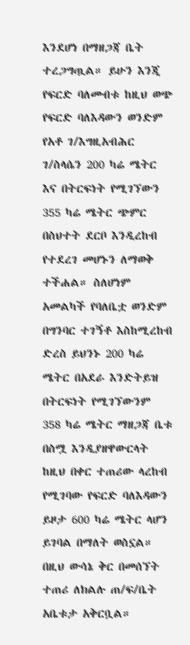እንደሆነ በማዘጋጃ ቤት ተረጋግጧል። ይሁን እንጂ የፍርድ ባለመብቱ ከዚህ ወጭ የፍርድ ባለእዳውን ወንድም የአቶ ገ/እግዚአብሕር ገ/ስላሴን 200 ካሬ ሜትር እና በትርፍነት የሚገኘውን 355 ካሬ ሜትር ጭምር በስህተት ደርቦ እንዲረከብ የተደረገ መሆኑን ለማወቅ ተችሐል። ስለሆነም አመልካች የባለቤቷ ወንድም በግንባር ተገኝቶ እስከሚረከብ ድረስ ይህንኑ 200 ካሬ ሜትር በአደራ እንድትይዝ በትርፍነት የሚገኘውንም 358 ካሬ ሜትር ማዘጋጃ ቤቱ በስሟ እንዲያዘዋውርላት ከዚህ በቀር ተጠሪው ላረከብ የሚገባው የፍርድ ባለእዳውን ይዞታ 600 ካሬ ሜትር ላሆን ይገባል በማለት ወስኗል።
በዚህ ውሳኔ ቅር በመሰኘት ተጠሪ ለክልሉ ጠ/ፍ/ቤት አቤቱታ አቅርቧል።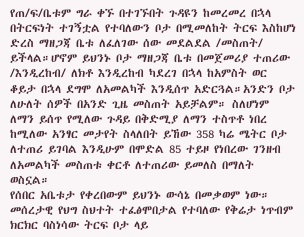የጠ/ፍ/ቤቱም ግራ ቀኙ በተገኙበት ጉዳዩን ከመረመረ በኋላ በትርፍነት ተገኝቷል የተባለውን ቦታ በሚመለከት ትርፍ እስከሆነ ድረስ ማዘጋጃ ቤቱ ለፈለገው ሰው መደልደል /መስጠት/ ይችላል።ሆኖም ይህንኑ ቦታ ማዘጋጃ ቤቱ በመጀመሪያ ተጠሪው /እንዲረከብ/ ለክቶ እንዲረከብ ካደረገ በኋላ ከአምስት ወር ቆይታ በኋላ ደግሞ ለአመልካች እንዲሰጥ አድርጓል።አንድን ቦታ ለሁለት ሰዎች በአንድ ጊዜ መስጠት አይቻልም። ስለሆነም ለማን ይሰጥ የሚለው ጉዳይ በቅድሚያ ለማን ተስጥቶ ነበረ ከሚለው አንፃር መታየት ስላለበት ይኸው 358 ካሬ ሜትር ቦታ ለተጠሪ ይገባል እንዲሁም በሞድል 85 ተይዞ የነበረው ገንዘብ ለአመልካች መስጠቱ ቀርቶ ለተጠሪው ይመለስ በማለት ወስኗል።
የሰበር አቤቱታ የቀረበውም ይህንኑ ውሳኔ በመቃወም ነው። መሰረታዊ የህግ ስህተት ተፈፅሞበታል የተባለው የቅሬታ ነጥብም ክርክር ባስነሳው ትርፍ ቦታ ላይ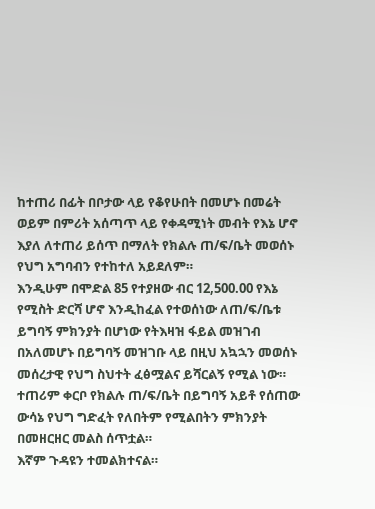ከተጠሪ በፊት በቦታው ላይ የቆየሁበት በመሆኑ በመሬት ወይም በምሪት አሰጣጥ ላይ የቀዳሚነት መብት የእኔ ሆኖ እያለ ለተጠሪ ይሰጥ በማለት የክልሉ ጠ/ፍ/ቤት መወሰኑ የህግ አግባብን የተከተለ አይደለም።
እንዲሁም በሞድል 85 የተያዘው ብር 12,500.00 የእኔ የሚስት ድርሻ ሆኖ እንዲከፈል የተወሰነው ለጠ/ፍ/ቤቱ ይግባኝ ምክንያት በሆነው የትእዛዝ ፋይል መዝገብ በአለመሆኑ በይግባኝ መዝገቡ ላይ በዚህ አኳኋን መወሰኑ መሰረታዊ የህግ ስህተት ፈፅሟልና ይሻርልኝ የሚል ነው።
ተጠሪም ቀርቦ የክልሉ ጠ/ፍ/ቤት በይግባኝ አይቶ የሰጠው ውሳኔ የህግ ግድፈት የለበትም የሚልበትን ምክንያት በመዘርዘር መልስ ሰጥቷል።
እኛም ጉዳዩን ተመልክተናል።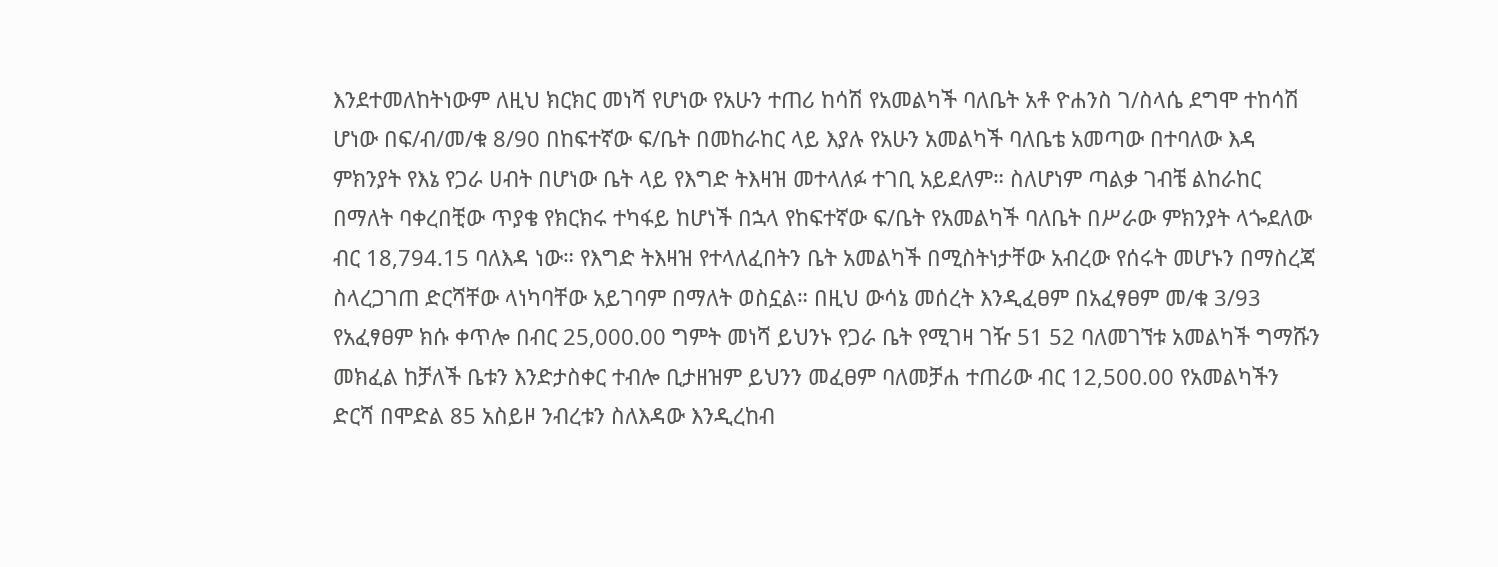እንደተመለከትነውም ለዚህ ክርክር መነሻ የሆነው የአሁን ተጠሪ ከሳሽ የአመልካች ባለቤት አቶ ዮሐንስ ገ/ስላሴ ደግሞ ተከሳሽ ሆነው በፍ/ብ/መ/ቁ 8/90 በከፍተኛው ፍ/ቤት በመከራከር ላይ እያሉ የአሁን አመልካች ባለቤቴ አመጣው በተባለው እዳ ምክንያት የእኔ የጋራ ሀብት በሆነው ቤት ላይ የእግድ ትእዛዝ መተላለፉ ተገቢ አይደለም። ስለሆነም ጣልቃ ገብቼ ልከራከር በማለት ባቀረበቺው ጥያቄ የክርክሩ ተካፋይ ከሆነች በኋላ የከፍተኛው ፍ/ቤት የአመልካች ባለቤት በሥራው ምክንያት ላጐደለው ብር 18,794.15 ባለእዳ ነው። የእግድ ትእዛዝ የተላለፈበትን ቤት አመልካች በሚስትነታቸው አብረው የሰሩት መሆኑን በማስረጃ ስላረጋገጠ ድርሻቸው ላነካባቸው አይገባም በማለት ወስኗል። በዚህ ውሳኔ መሰረት እንዲፈፀም በአፈፃፀም መ/ቁ 3/93 የአፈፃፀም ክሱ ቀጥሎ በብር 25,000.00 ግምት መነሻ ይህንኑ የጋራ ቤት የሚገዛ ገዥ 51 52 ባለመገኘቱ አመልካች ግማሹን መክፈል ከቻለች ቤቱን እንድታስቀር ተብሎ ቢታዘዝም ይህንን መፈፀም ባለመቻሐ ተጠሪው ብር 12,500.00 የአመልካችን ድርሻ በሞድል 85 አስይዞ ንብረቱን ስለእዳው እንዲረከብ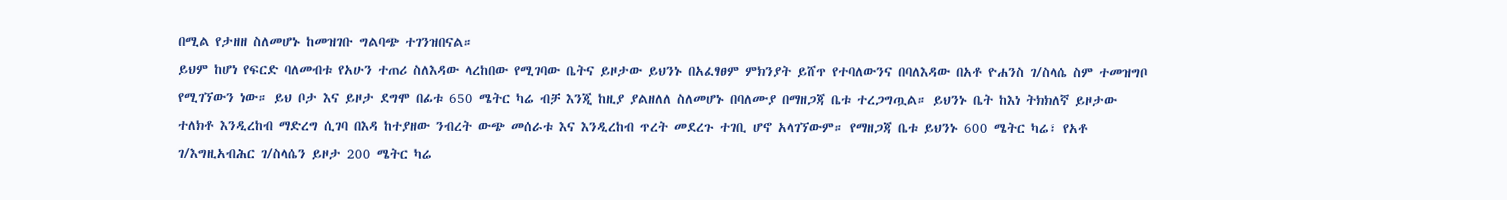በሚል የታዘዘ ስለመሆኑ ከመዝገቡ ግልባጭ ተገንዝበናል።
ይህም ከሆነ የፍርድ ባለመብቱ የአሁን ተጠሪ ስለእዳው ላረከበው የሚገባው ቤትና ይዞታው ይህንኑ በአፈፃፀም ምክንያት ይሸጥ የተባለውንና በባለእዳው በአቶ ዮሐንስ ገ/ስላሴ ስም ተመዝግቦ የሚገኘውን ነው። ይህ ቦታ እና ይዞታ ደግሞ በፊቱ 650 ሜትር ካሬ ብቻ እንጂ ከዚያ ያልዘለለ ስለመሆኑ በባለሙያ በማዘጋጃ ቤቱ ተረጋግጧል። ይህንኑ ቤት ከእነ ትክክለኛ ይዞታው ተለክቶ እንዲረከብ ማድረግ ሲገባ በእዳ ከተያዘው ንብረት ውጭ መሰራቱ እና እንዲረከብ ጥረት መደረጉ ተገቢ ሆኖ አላገኘውም። የማዘጋጃ ቤቱ ይህንኑ 600 ሜትር ካሬ፣ የአቶ ገ/እግዚአብሕር ገ/ስላሴን ይዞታ 200 ሜትር ካሬ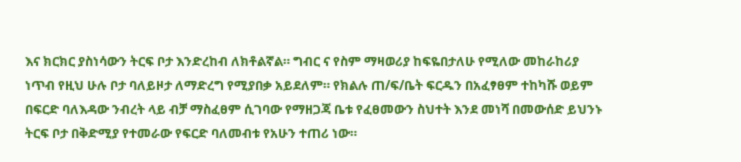እና ክርክር ያስነሳውን ትርፍ ቦታ እንድረከብ ለክቶልኛል። ግብር ና የስም ማዛወሪያ ከፍዬበታለሁ የሚለው መከራከሪያ ነጥብ የዚህ ሁሉ ቦታ ባለይዞታ ለማድረግ የሚያበቃ አይደለም። የክልሉ ጠ/ፍ/ቤት ፍርዱን በአፈፃፀም ተከካሹ ወይም በፍርድ ባለእዳው ንብረት ላይ ብቻ ማስፈፀም ሲገባው የማዘጋጃ ቤቱ የፈፀመውን ስህተት እንደ መነሻ በመውሰድ ይህንኑ ትርፍ ቦታ በቅድሚያ የተመራው የፍርድ ባለመብቱ የአሁን ተጠሪ ነው።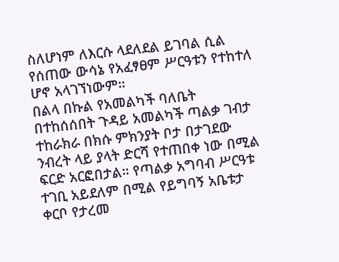ስለሆነም ለእርሱ ላደለደል ይገባል ሲል የሰጠው ውሳኔ የአፈፃፀም ሥርዓቱን የተከተለ ሆኖ አላገኘነውም።
በልላ በኩል የአመልካች ባለቤት በተከሰሰበት ጉዳይ አመልካች ጣልቃ ገብታ ተከራክራ በክሱ ምክንያት ቦታ በታገደው ንብረት ላይ ያላት ድርሻ የተጠበቀ ነው በሚል ፍርድ አርፎበታል። የጣልቃ አግባብ ሥርዓቱ ተገቢ አይደለም በሚል የይግባኝ አቤቱታ ቀርቦ የታረመ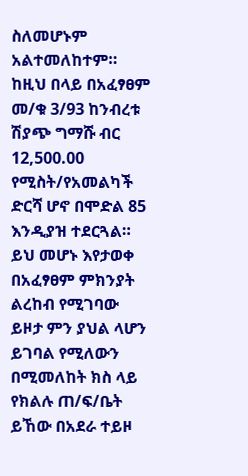ስለመሆኑም አልተመለከተም። ከዚህ በላይ በአፈፃፀም መ/ቁ 3/93 ከንብረቱ ሽያጭ ግማሹ ብር 12,500.00 የሚስት/የአመልካች ድርሻ ሆኖ በሞድል 85 እንዲያዝ ተደርጓል። ይህ መሆኑ እየታወቀ በአፈፃፀም ምክንያት ልረከብ የሚገባው ይዞታ ምን ያህል ላሆን ይገባል የሚለውን በሚመለከት ክስ ላይ የክልሉ ጠ/ፍ/ቤት ይኸው በአደራ ተይዞ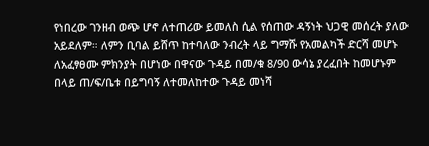የነበረው ገንዘብ ወጭ ሆኖ ለተጠሪው ይመለስ ሲል የሰጠው ዳኝነት ህጋዊ መሰረት ያለው አይደለም። ለምን ቢባል ይሸጥ ከተባለው ንብረት ላይ ግማሹ የአመልካች ድርሻ መሆኑ ለአፈፃፀሙ ምክንያት በሆነው በዋናው ጉዳይ በመ/ቁ 8/90 ውሳኔ ያረፈበት ከመሆኑም በላይ ጠ/ፍ/ቤቱ በይግባኝ ለተመለከተው ጉዳይ መነሻ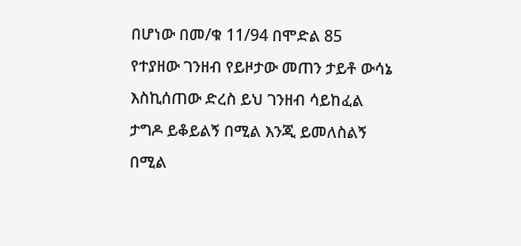በሆነው በመ/ቁ 11/94 በሞድል 85 የተያዘው ገንዘብ የይዞታው መጠን ታይቶ ውሳኔ እስኪሰጠው ድረስ ይህ ገንዘብ ሳይከፈል ታግዶ ይቆይልኝ በሚል እንጂ ይመለስልኝ በሚል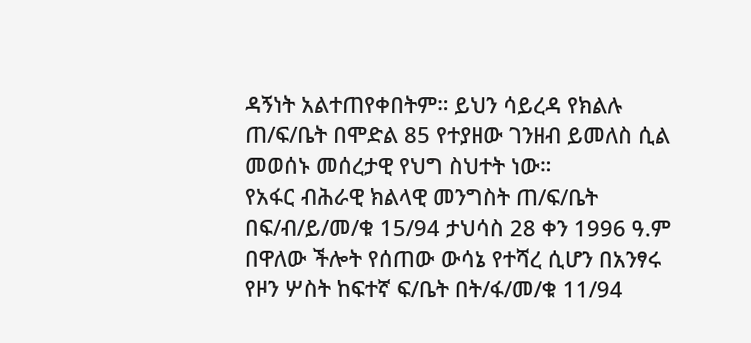ዳኝነት አልተጠየቀበትም። ይህን ሳይረዳ የክልሉ ጠ/ፍ/ቤት በሞድል 85 የተያዘው ገንዘብ ይመለስ ሲል መወሰኑ መሰረታዊ የህግ ስህተት ነው።
የአፋር ብሕራዊ ክልላዊ መንግስት ጠ/ፍ/ቤት በፍ/ብ/ይ/መ/ቁ 15/94 ታህሳስ 28 ቀን 1996 ዓ.ም በዋለው ችሎት የሰጠው ውሳኔ የተሻረ ሲሆን በአንፃሩ የዞን ሦስት ከፍተኛ ፍ/ቤት በት/ፋ/መ/ቁ 11/94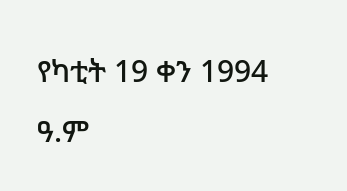የካቲት 19 ቀን 1994 ዓ.ም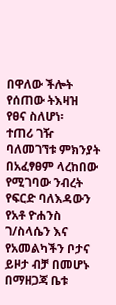በዋለው ችሎት የሰጠው ትእዛዝ የፀና ስለሆነ፡
ተጠሪ ገዥ ባለመገኘቱ ምክንያት በአፈፃፀም ላረከበው የሚገባው ንብረት የፍርድ ባለእዳውን የአቶ ዮሐንስ ገ/ስላሴን እና የአመልካችን ቦታና ይዞታ ብቻ በመሆኑ በማዘጋጃ ቤቱ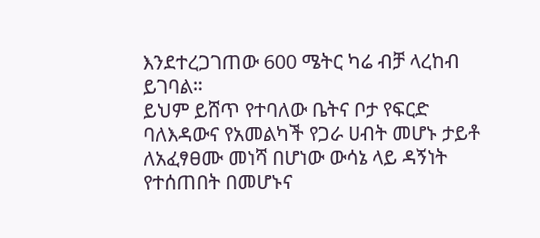እንደተረጋገጠው 600 ሜትር ካሬ ብቻ ላረከብ ይገባል።
ይህም ይሸጥ የተባለው ቤትና ቦታ የፍርድ ባለእዳውና የአመልካች የጋራ ሀብት መሆኑ ታይቶ ለአፈፃፀሙ መነሻ በሆነው ውሳኔ ላይ ዳኝነት የተሰጠበት በመሆኑና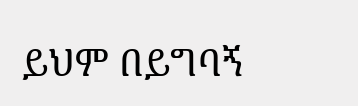ይህም በይግባኝ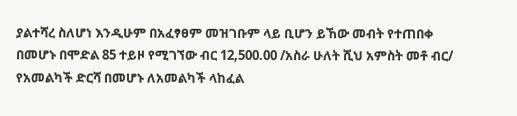ያልተሻረ ስለሆነ እንዲሁም በአፈፃፀም መዝገቡም ላይ ቢሆን ይኸው መብት የተጠበቀ በመሆኑ በሞድል 85 ተይዞ የሚገኘው ብር 12,500.00 /አስራ ሁለት ሺህ አምስት መቶ ብር/ የአመልካች ድርሻ በመሆኑ ለአመልካች ላከፈል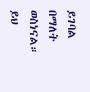ይገባል በማለት ወስነናል።
ይህ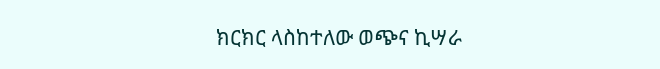ክርክር ላስከተለው ወጭና ኪሣራ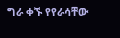ግራ ቀኙ የየራሳቸው